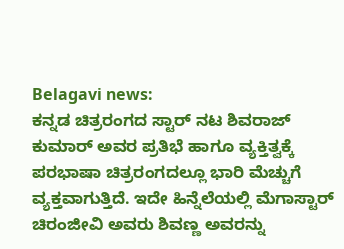Belagavi news:
ಕನ್ನಡ ಚಿತ್ರರಂಗದ ಸ್ಟಾರ್ ನಟ ಶಿವರಾಜ್ ಕುಮಾರ್ ಅವರ ಪ್ರತಿಭೆ ಹಾಗೂ ವ್ಯಕ್ತಿತ್ವಕ್ಕೆ ಪರಭಾಷಾ ಚಿತ್ರರಂಗದಲ್ಲೂ ಭಾರಿ ಮೆಚ್ಚುಗೆ ವ್ಯಕ್ತವಾಗುತ್ತಿದೆ. ಇದೇ ಹಿನ್ನೆಲೆಯಲ್ಲಿ ಮೆಗಾಸ್ಟಾರ್ ಚಿರಂಜೀವಿ ಅವರು ಶಿವಣ್ಣ ಅವರನ್ನು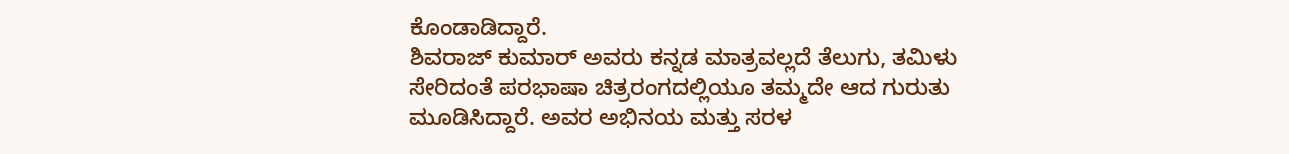ಕೊಂಡಾಡಿದ್ದಾರೆ.
ಶಿವರಾಜ್ ಕುಮಾರ್ ಅವರು ಕನ್ನಡ ಮಾತ್ರವಲ್ಲದೆ ತೆಲುಗು, ತಮಿಳು ಸೇರಿದಂತೆ ಪರಭಾಷಾ ಚಿತ್ರರಂಗದಲ್ಲಿಯೂ ತಮ್ಮದೇ ಆದ ಗುರುತು ಮೂಡಿಸಿದ್ದಾರೆ. ಅವರ ಅಭಿನಯ ಮತ್ತು ಸರಳ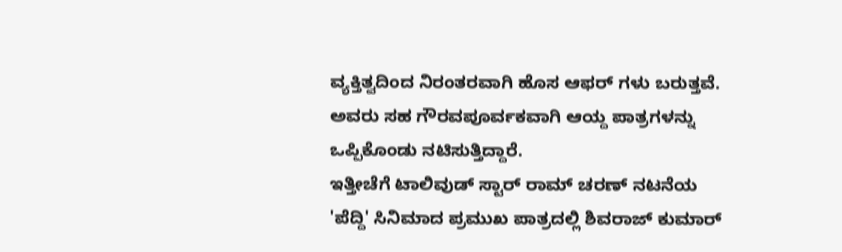ವ್ಯಕ್ತಿತ್ವದಿಂದ ನಿರಂತರವಾಗಿ ಹೊಸ ಆಫರ್ ಗಳು ಬರುತ್ತವೆ. ಅವರು ಸಹ ಗೌರವಪೂರ್ವಕವಾಗಿ ಆಯ್ದ ಪಾತ್ರಗಳನ್ನು ಒಪ್ಪಿಕೊಂಡು ನಟಿಸುತ್ತಿದ್ದಾರೆ.
ಇತ್ತೀಚೆಗೆ ಟಾಲಿವುಡ್ ಸ್ಟಾರ್ ರಾಮ್ ಚರಣ್ ನಟನೆಯ 'ಪೆದ್ದಿ' ಸಿನಿಮಾದ ಪ್ರಮುಖ ಪಾತ್ರದಲ್ಲಿ ಶಿವರಾಜ್ ಕುಮಾರ್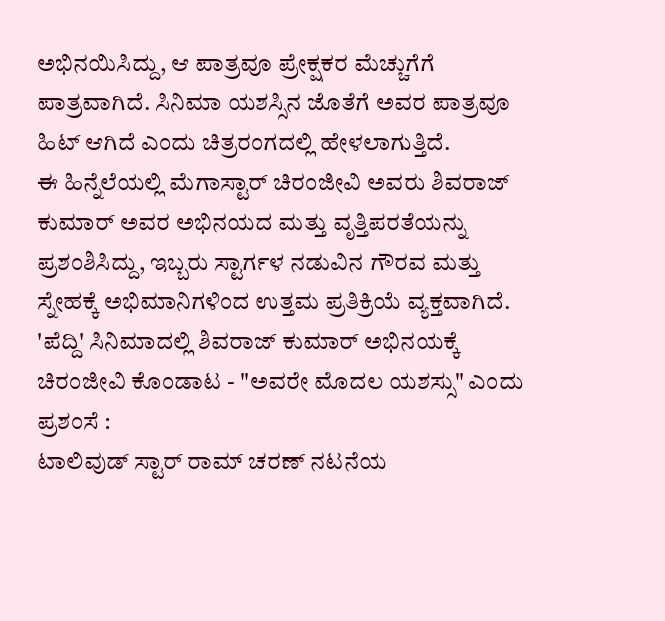ಅಭಿನಯಿಸಿದ್ದು, ಆ ಪಾತ್ರವೂ ಪ್ರೇಕ್ಷಕರ ಮೆಚ್ಚುಗೆಗೆ ಪಾತ್ರವಾಗಿದೆ. ಸಿನಿಮಾ ಯಶಸ್ಸಿನ ಜೊತೆಗೆ ಅವರ ಪಾತ್ರವೂ ಹಿಟ್ ಆಗಿದೆ ಎಂದು ಚಿತ್ರರಂಗದಲ್ಲಿ ಹೇಳಲಾಗುತ್ತಿದೆ.
ಈ ಹಿನ್ನೆಲೆಯಲ್ಲಿ ಮೆಗಾಸ್ಟಾರ್ ಚಿರಂಜೀವಿ ಅವರು ಶಿವರಾಜ್ ಕುಮಾರ್ ಅವರ ಅಭಿನಯದ ಮತ್ತು ವೃತ್ತಿಪರತೆಯನ್ನು ಪ್ರಶಂಶಿಸಿದ್ದು, ಇಬ್ಬರು ಸ್ಟಾರ್ಗಳ ನಡುವಿನ ಗೌರವ ಮತ್ತು ಸ್ನೇಹಕ್ಕೆ ಅಭಿಮಾನಿಗಳಿಂದ ಉತ್ತಮ ಪ್ರತಿಕ್ರಿಯೆ ವ್ಯಕ್ತವಾಗಿದೆ.
'ಪೆದ್ದಿ' ಸಿನಿಮಾದಲ್ಲಿ ಶಿವರಾಜ್ ಕುಮಾರ್ ಅಭಿನಯಕ್ಕೆ ಚಿರಂಜೀವಿ ಕೊಂಡಾಟ - "ಅವರೇ ಮೊದಲ ಯಶಸ್ಸು" ಎಂದು ಪ್ರಶಂಸೆ :
ಟಾಲಿವುಡ್ ಸ್ಟಾರ್ ರಾಮ್ ಚರಣ್ ನಟನೆಯ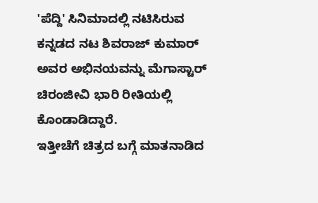'ಪೆದ್ದಿ' ಸಿನಿಮಾದಲ್ಲಿ ನಟಿಸಿರುವ ಕನ್ನಡದ ನಟ ಶಿವರಾಜ್ ಕುಮಾರ್ ಅವರ ಅಭಿನಯವನ್ನು ಮೆಗಾಸ್ಟಾರ್ ಚಿರಂಜೀವಿ ಭಾರಿ ರೀತಿಯಲ್ಲಿ ಕೊಂಡಾಡಿದ್ದಾರೆ.
ಇತ್ತೀಚೆಗೆ ಚಿತ್ರದ ಬಗ್ಗೆ ಮಾತನಾಡಿದ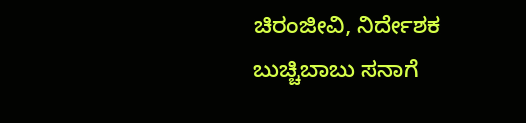ಚಿರಂಜೀವಿ, ನಿರ್ದೇಶಕ ಬುಚ್ಚಿಬಾಬು ಸನಾಗೆ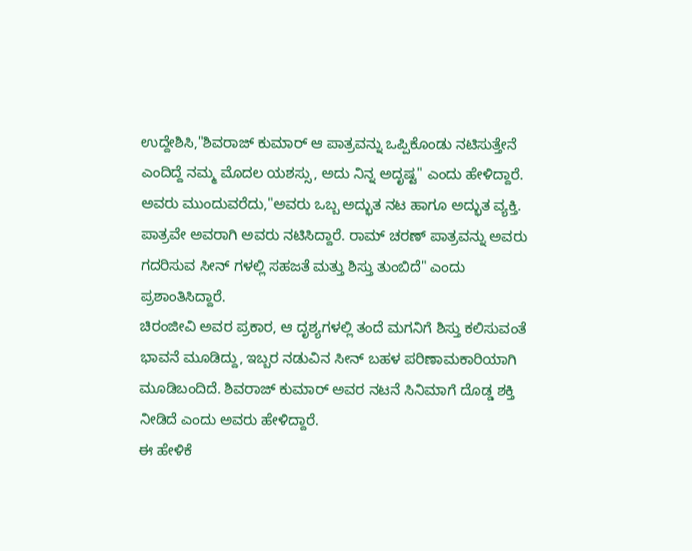ಉದ್ದೇಶಿಸಿ,"ಶಿವರಾಜ್ ಕುಮಾರ್ ಆ ಪಾತ್ರವನ್ನು ಒಪ್ಪಿಕೊಂಡು ನಟಿಸುತ್ತೇನೆ ಎಂದಿದ್ದೆ ನಮ್ಮ ಮೊದಲ ಯಶಸ್ಸು, ಅದು ನಿನ್ನ ಅದೃಷ್ಟ" ಎಂದು ಹೇಳಿದ್ದಾರೆ.
ಅವರು ಮುಂದುವರೆದು,"ಅವರು ಒಬ್ಬ ಅದ್ಭುತ ನಟ ಹಾಗೂ ಅದ್ಭುತ ವ್ಯಕ್ತಿ. ಪಾತ್ರವೇ ಅವರಾಗಿ ಅವರು ನಟಿಸಿದ್ದಾರೆ. ರಾಮ್ ಚರಣ್ ಪಾತ್ರವನ್ನು ಅವರು ಗದರಿಸುವ ಸೀನ್ ಗಳಲ್ಲಿ ಸಹಜತೆ ಮತ್ತು ಶಿಸ್ತು ತುಂಬಿದೆ" ಎಂದು ಪ್ರಶಾಂತಿಸಿದ್ದಾರೆ.
ಚಿರಂಜೀವಿ ಅವರ ಪ್ರಕಾರ, ಆ ದೃಶ್ಯಗಳಲ್ಲಿ ತಂದೆ ಮಗನಿಗೆ ಶಿಸ್ತು ಕಲಿಸುವಂತೆ ಭಾವನೆ ಮೂಡಿದ್ದು, ಇಬ್ಬರ ನಡುವಿನ ಸೀನ್ ಬಹಳ ಪರಿಣಾಮಕಾರಿಯಾಗಿ ಮೂಡಿಬಂದಿದೆ. ಶಿವರಾಜ್ ಕುಮಾರ್ ಅವರ ನಟನೆ ಸಿನಿಮಾಗೆ ದೊಡ್ಡ ಶಕ್ತಿ ನೀಡಿದೆ ಎಂದು ಅವರು ಹೇಳಿದ್ದಾರೆ.
ಈ ಹೇಳಿಕೆ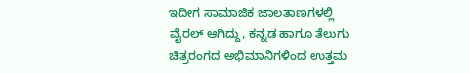ಇದೀಗ ಸಾಮಾಜಿಕ ಜಾಲತಾಣಗಳಲ್ಲಿ ವೈರಲ್ ಆಗಿದ್ದು, ಕನ್ನಡ ಹಾಗೂ ತೆಲುಗು ಚಿತ್ರರಂಗದ ಅಭಿಮಾನಿಗಳಿಂದ ಉತ್ತಮ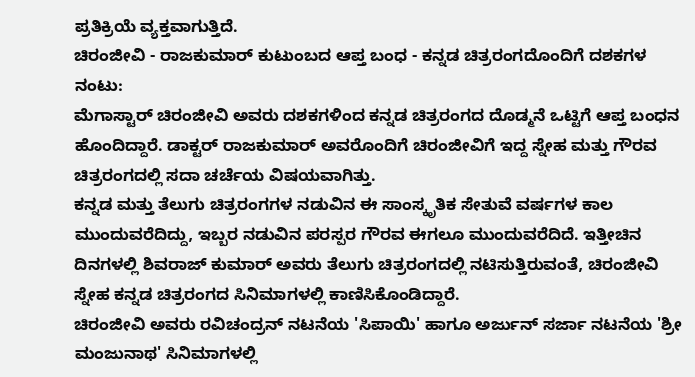ಪ್ರತಿಕ್ರಿಯೆ ವ್ಯಕ್ತವಾಗುತ್ತಿದೆ.
ಚಿರಂಜೀವಿ - ರಾಜಕುಮಾರ್ ಕುಟುಂಬದ ಆಪ್ತ ಬಂಧ - ಕನ್ನಡ ಚಿತ್ರರಂಗದೊಂದಿಗೆ ದಶಕಗಳ ನಂಟು:
ಮೆಗಾಸ್ಟಾರ್ ಚಿರಂಜೀವಿ ಅವರು ದಶಕಗಳಿಂದ ಕನ್ನಡ ಚಿತ್ರರಂಗದ ದೊಡ್ಮನೆ ಒಟ್ಟಿಗೆ ಆಪ್ತ ಬಂಧನ ಹೊಂದಿದ್ದಾರೆ. ಡಾಕ್ಟರ್ ರಾಜಕುಮಾರ್ ಅವರೊಂದಿಗೆ ಚಿರಂಜೀವಿಗೆ ಇದ್ದ ಸ್ನೇಹ ಮತ್ತು ಗೌರವ ಚಿತ್ರರಂಗದಲ್ಲಿ ಸದಾ ಚರ್ಚೆಯ ವಿಷಯವಾಗಿತ್ತು.
ಕನ್ನಡ ಮತ್ತು ತೆಲುಗು ಚಿತ್ರರಂಗಗಳ ನಡುವಿನ ಈ ಸಾಂಸ್ಕೃತಿಕ ಸೇತುವೆ ವರ್ಷಗಳ ಕಾಲ ಮುಂದುವರೆದಿದ್ದು, ಇಬ್ಬರ ನಡುವಿನ ಪರಸ್ಪರ ಗೌರವ ಈಗಲೂ ಮುಂದುವರೆದಿದೆ. ಇತ್ತೀಚಿನ ದಿನಗಳಲ್ಲಿ ಶಿವರಾಜ್ ಕುಮಾರ್ ಅವರು ತೆಲುಗು ಚಿತ್ರರಂಗದಲ್ಲಿ ನಟಿಸುತ್ತಿರುವಂತೆ, ಚಿರಂಜೀವಿ ಸ್ನೇಹ ಕನ್ನಡ ಚಿತ್ರರಂಗದ ಸಿನಿಮಾಗಳಲ್ಲಿ ಕಾಣಿಸಿಕೊಂಡಿದ್ದಾರೆ.
ಚಿರಂಜೀವಿ ಅವರು ರವಿಚಂದ್ರನ್ ನಟನೆಯ 'ಸಿಪಾಯಿ' ಹಾಗೂ ಅರ್ಜುನ್ ಸರ್ಜಾ ನಟನೆಯ 'ಶ್ರೀ ಮಂಜುನಾಥ' ಸಿನಿಮಾಗಳಲ್ಲಿ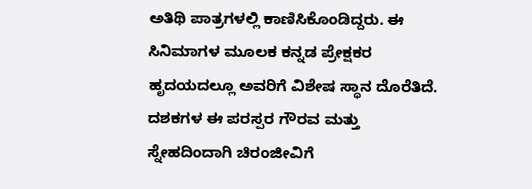ಅತಿಥಿ ಪಾತ್ರಗಳಲ್ಲಿ ಕಾಣಿಸಿಕೊಂಡಿದ್ದರು. ಈ ಸಿನಿಮಾಗಳ ಮೂಲಕ ಕನ್ನಡ ಪ್ರೇಕ್ಷಕರ ಹೃದಯದಲ್ಲೂ ಅವರಿಗೆ ವಿಶೇಷ ಸ್ಥಾನ ದೊರೆತಿದೆ.
ದಶಕಗಳ ಈ ಪರಸ್ಪರ ಗೌರವ ಮತ್ತು ಸ್ನೇಹದಿಂದಾಗಿ ಚಿರಂಜೀವಿಗೆ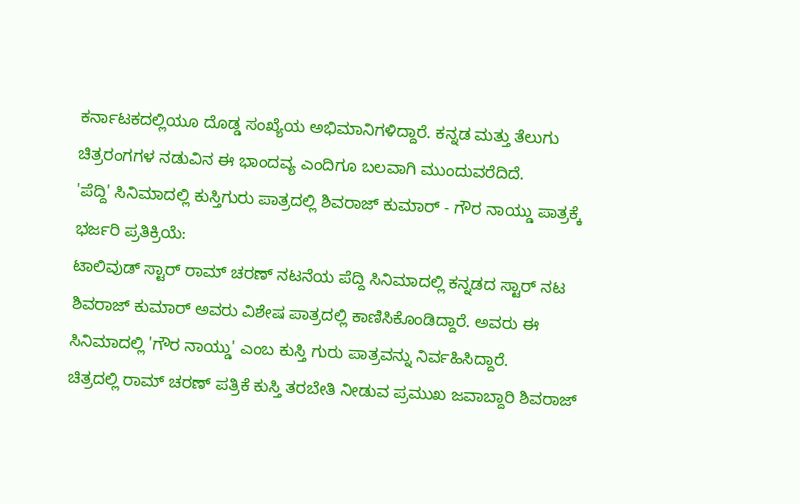ಕರ್ನಾಟಕದಲ್ಲಿಯೂ ದೊಡ್ಡ ಸಂಖ್ಯೆಯ ಅಭಿಮಾನಿಗಳಿದ್ದಾರೆ. ಕನ್ನಡ ಮತ್ತು ತೆಲುಗು ಚಿತ್ರರಂಗಗಳ ನಡುವಿನ ಈ ಭಾಂದವ್ಯ ಎಂದಿಗೂ ಬಲವಾಗಿ ಮುಂದುವರೆದಿದೆ.
'ಪೆದ್ದಿ' ಸಿನಿಮಾದಲ್ಲಿ ಕುಸ್ತಿಗುರು ಪಾತ್ರದಲ್ಲಿ ಶಿವರಾಜ್ ಕುಮಾರ್ - ಗೌರ ನಾಯ್ಡು ಪಾತ್ರಕ್ಕೆ ಭರ್ಜರಿ ಪ್ರತಿಕ್ರಿಯೆ:
ಟಾಲಿವುಡ್ ಸ್ಟಾರ್ ರಾಮ್ ಚರಣ್ ನಟನೆಯ ಪೆದ್ದಿ ಸಿನಿಮಾದಲ್ಲಿ ಕನ್ನಡದ ಸ್ಟಾರ್ ನಟ ಶಿವರಾಜ್ ಕುಮಾರ್ ಅವರು ವಿಶೇಷ ಪಾತ್ರದಲ್ಲಿ ಕಾಣಿಸಿಕೊಂಡಿದ್ದಾರೆ. ಅವರು ಈ ಸಿನಿಮಾದಲ್ಲಿ 'ಗೌರ ನಾಯ್ಡು' ಎಂಬ ಕುಸ್ತಿ ಗುರು ಪಾತ್ರವನ್ನು ನಿರ್ವಹಿಸಿದ್ದಾರೆ.
ಚಿತ್ರದಲ್ಲಿ ರಾಮ್ ಚರಣ್ ಪತ್ರಿಕೆ ಕುಸ್ತಿ ತರಬೇತಿ ನೀಡುವ ಪ್ರಮುಖ ಜವಾಬ್ದಾರಿ ಶಿವರಾಜ್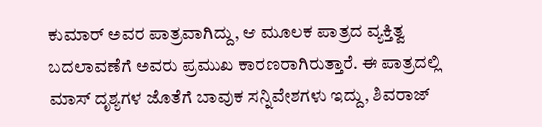ಕುಮಾರ್ ಅವರ ಪಾತ್ರವಾಗಿದ್ದು, ಆ ಮೂಲಕ ಪಾತ್ರದ ವ್ಯಕ್ತಿತ್ವ ಬದಲಾವಣೆಗೆ ಅವರು ಪ್ರಮುಖ ಕಾರಣರಾಗಿರುತ್ತಾರೆ. ಈ ಪಾತ್ರದಲ್ಲಿ ಮಾಸ್ ದೃಶ್ಯಗಳ ಜೊತೆಗೆ ಬಾವುಕ ಸನ್ನಿವೇಶಗಳು ಇದ್ದು, ಶಿವರಾಜ್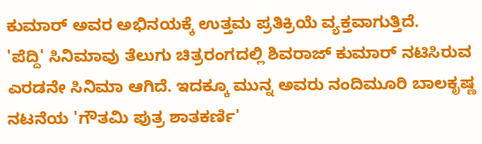ಕುಮಾರ್ ಅವರ ಅಭಿನಯಕ್ಕೆ ಉತ್ತಮ ಪ್ರತಿಕ್ರಿಯೆ ವ್ಯಕ್ತವಾಗುತ್ತಿದೆ.
'ಪೆದ್ದಿ' ಸಿನಿಮಾವು ತೆಲುಗು ಚಿತ್ರರಂಗದಲ್ಲಿ ಶಿವರಾಜ್ ಕುಮಾರ್ ನಟಿಸಿರುವ ಎರಡನೇ ಸಿನಿಮಾ ಆಗಿದೆ. ಇದಕ್ಕೂ ಮುನ್ನ ಅವರು ನಂದಿಮೂರಿ ಬಾಲಕೃಷ್ಣ ನಟನೆಯ 'ಗೌತಮಿ ಪುತ್ರ ಶಾತಕರ್ಣಿ'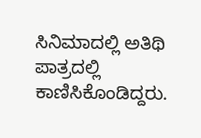ಸಿನಿಮಾದಲ್ಲಿ ಅತಿಥಿ ಪಾತ್ರದಲ್ಲಿ ಕಾಣಿಸಿಕೊಂಡಿದ್ದರು.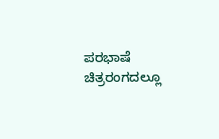ಪರಭಾಷೆ ಚಿತ್ರರಂಗದಲ್ಲೂ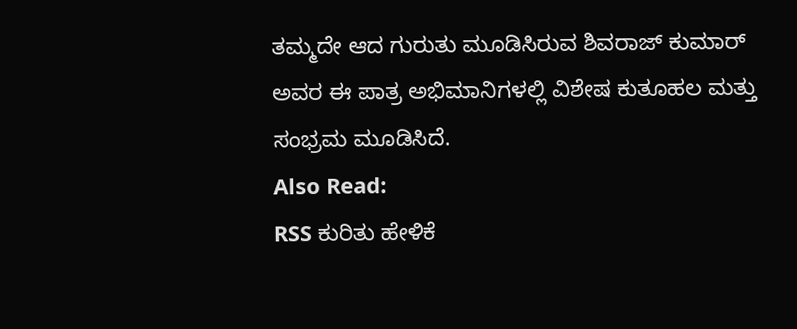ತಮ್ಮದೇ ಆದ ಗುರುತು ಮೂಡಿಸಿರುವ ಶಿವರಾಜ್ ಕುಮಾರ್ ಅವರ ಈ ಪಾತ್ರ ಅಭಿಮಾನಿಗಳಲ್ಲಿ ವಿಶೇಷ ಕುತೂಹಲ ಮತ್ತು ಸಂಭ್ರಮ ಮೂಡಿಸಿದೆ.
Also Read:
RSS ಕುರಿತು ಹೇಳಿಕೆ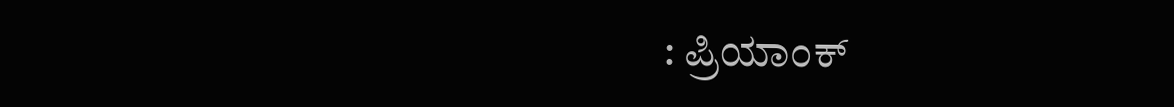: ಪ್ರಿಯಾಂಕ್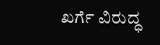ಖರ್ಗೆ ವಿರುದ್ಧ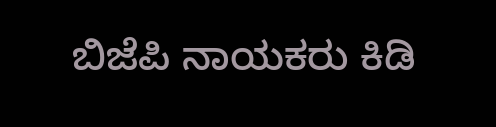ಬಿಜೆಪಿ ನಾಯಕರು ಕಿಡಿ